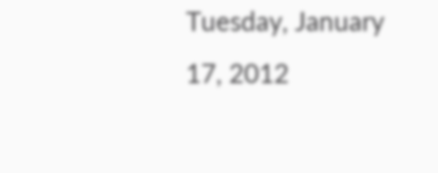Tuesday, January 17, 2012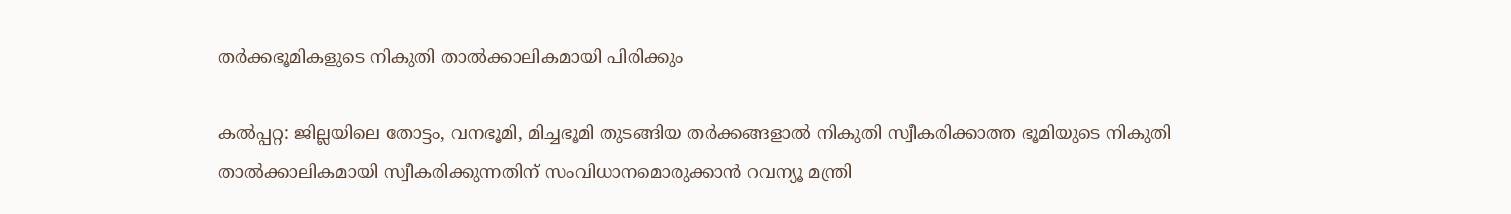തര്‍ക്കഭൂമികളുടെ നികുതി താല്‍ക്കാലികമായി പിരിക്കും

കല്‍പ്പറ്റ: ജില്ലയിലെ തോട്ടം, വനഭൂമി, മിച്ചഭൂമി തുടങ്ങിയ തര്‍ക്കങ്ങളാല്‍ നികുതി സ്വീകരിക്കാത്ത ഭൂമിയുടെ നികുതി താല്‍ക്കാലികമായി സ്വീകരിക്കുന്നതിന് സംവിധാനമൊരുക്കാന്‍ റവന്യൂ മന്ത്രി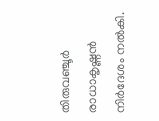തിരുവഞ്ചൂര്‍ രാധാകൃഷ്ണന്‍ നിര്‍ദേശം നല്‍കി.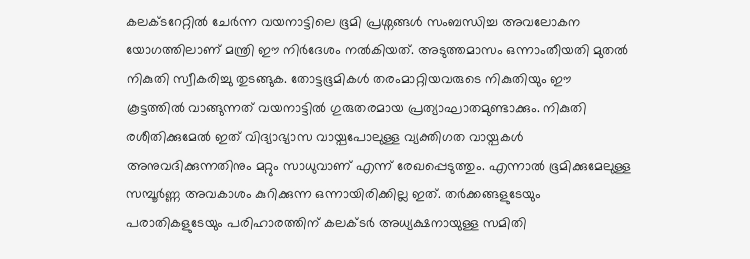കലക്ടറേറ്റില്‍ ചേര്‍ന്ന വയനാട്ടിലെ ഭൂമി പ്രശ്നങ്ങള്‍ സംബന്ധിച്ച അവലോകന യോഗത്തിലാണ് മന്ത്രി ഈ നിര്‍ദേശം നല്‍കിയത്. അടുത്തമാസം ഒന്നാംതീയതി മുതല്‍ നികുതി സ്വീകരിച്ചു തുടങ്ങുക. തോട്ടഭൂമികള്‍ തരംമാറ്റിയവരുടെ നികുതിയും ഈ കൂട്ടത്തില്‍ വാങ്ങുന്നത് വയനാട്ടില്‍ ഗുരുതരമായ പ്രത്യാഘാതമുണ്ടാക്കും. നികുതി രശീതിക്കുമേല്‍ ഇത് വിദ്യാഭ്യാസ വായ്പപോലുള്ള വ്യക്തിഗത വായ്പകള്‍ അനുവദിക്കുന്നതിനും മറ്റും സാധുവാണ് എന്ന് രേഖപ്പെടുത്തും. എന്നാല്‍ ഭൂമിക്കുമേലുള്ള സമ്പൂര്‍ണ്ണ അവകാശം കുറിക്കുന്ന ഒന്നായിരിക്കില്ല ഇത്. തര്‍ക്കങ്ങളുടേയും പരാതികളുടേയും പരിഹാരത്തിന് കലക്ടര്‍ അധ്യക്ഷനായുള്ള സമിതി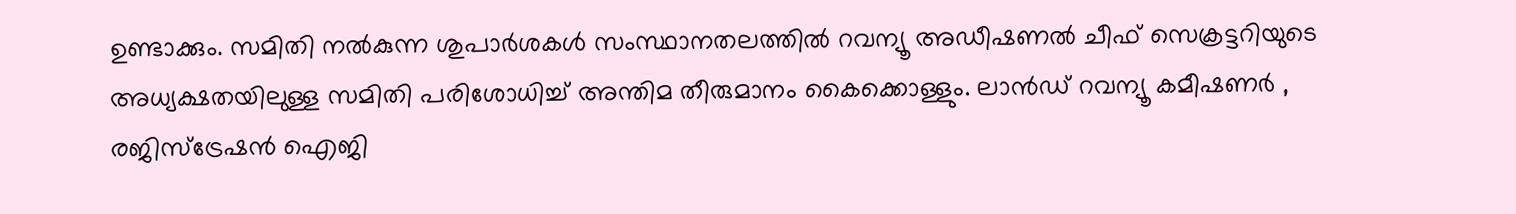ഉണ്ടാക്കും. സമിതി നല്‍കുന്ന ശുപാര്‍ശകള്‍ സംസ്ഥാനതലത്തില്‍ റവന്യൂ അഡീഷണല്‍ ചീഫ് സെക്രട്ടറിയുടെ അധ്യക്ഷതയിലുള്ള സമിതി പരിശോധിച്ച് അന്തിമ തീരുമാനം കൈക്കൊള്ളും. ലാന്‍ഡ് റവന്യൂ കമീഷണര്‍ , രജിസ്ട്രേഷന്‍ ഐജി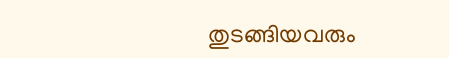തുടങ്ങിയവരും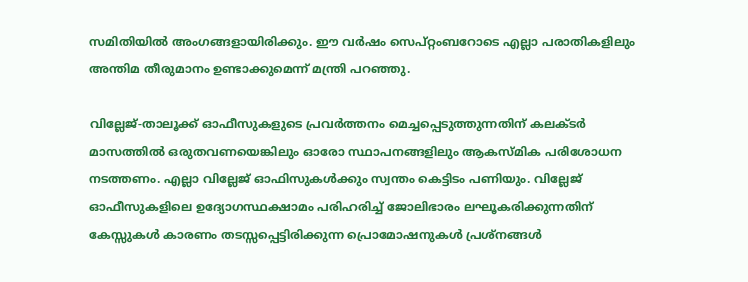സമിതിയില്‍ അംഗങ്ങളായിരിക്കും. ഈ വര്‍ഷം സെപ്റ്റംബറോടെ എല്ലാ പരാതികളിലും അന്തിമ തീരുമാനം ഉണ്ടാക്കുമെന്ന് മന്ത്രി പറഞ്ഞു.

വില്ലേജ്-താലൂക്ക് ഓഫീസുകളുടെ പ്രവര്‍ത്തനം മെച്ചപ്പെടുത്തുന്നതിന് കലക്ടര്‍ മാസത്തില്‍ ഒരുതവണയെങ്കിലും ഓരോ സ്ഥാപനങ്ങളിലും ആകസ്മിക പരിശോധന നടത്തണം. എല്ലാ വില്ലേജ് ഓഫിസുകള്‍ക്കും സ്വന്തം കെട്ടിടം പണിയും. വില്ലേജ് ഓഫീസുകളിലെ ഉദ്യോഗസ്ഥക്ഷാമം പരിഹരിച്ച് ജോലിഭാരം ലഘൂകരിക്കുന്നതിന് കേസ്സുകള്‍ കാരണം തടസ്സപ്പെട്ടിരിക്കുന്ന പ്രൊമോഷനുകള്‍ പ്രശ്നങ്ങള്‍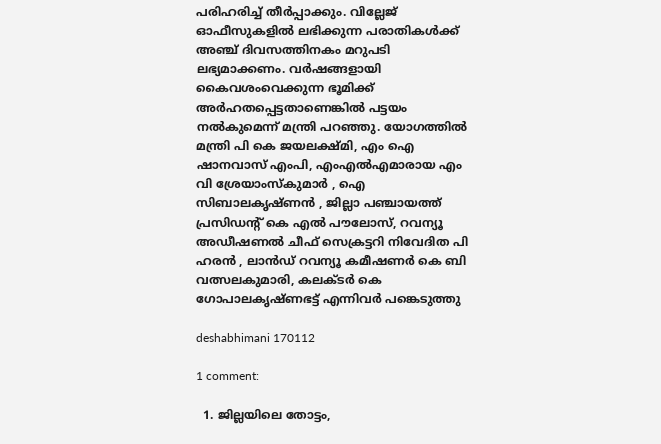പരിഹരിച്ച് തീര്‍പ്പാക്കും. വില്ലേജ് ഓഫീസുകളില്‍ ലഭിക്കുന്ന പരാതികള്‍ക്ക് അഞ്ച് ദിവസത്തിനകം മറുപടി ലഭ്യമാക്കണം. വര്‍ഷങ്ങളായി കൈവശംവെക്കുന്ന ഭൂമിക്ക് അര്‍ഹതപ്പെട്ടതാണെങ്കില്‍ പട്ടയം നല്‍കുമെന്ന് മന്ത്രി പറഞ്ഞു. യോഗത്തില്‍ മന്ത്രി പി കെ ജയലക്ഷ്മി, എം ഐ ഷാനവാസ് എംപി, എംഎല്‍എമാരായ എം വി ശ്രേയാംസ്കുമാര്‍ , ഐ സിബാലകൃഷ്ണന്‍ , ജില്ലാ പഞ്ചായത്ത് പ്രസിഡന്റ് കെ എല്‍ പൗലോസ്, റവന്യൂ അഡീഷണല്‍ ചീഫ് സെക്രട്ടറി നിവേദിത പി ഹരന്‍ , ലാന്‍ഡ് റവന്യൂ കമീഷണര്‍ കെ ബി വത്സലകുമാരി, കലക്ടര്‍ കെ ഗോപാലകൃഷ്ണഭട്ട് എന്നിവര്‍ പങ്കെടുത്തു

deshabhimani 170112

1 comment:

  1. ജില്ലയിലെ തോട്ടം,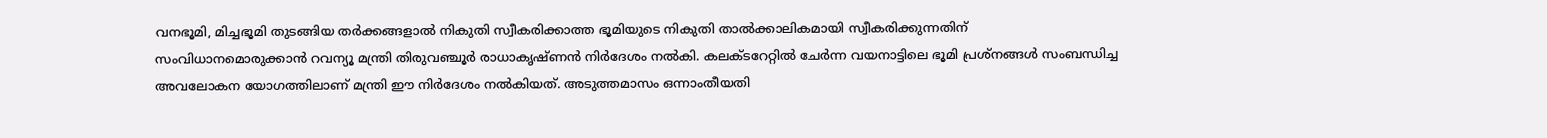വനഭൂമി, മിച്ചഭൂമി തുടങ്ങിയ തര്‍ക്കങ്ങളാല്‍ നികുതി സ്വീകരിക്കാത്ത ഭൂമിയുടെ നികുതി താല്‍ക്കാലികമായി സ്വീകരിക്കുന്നതിന് സംവിധാനമൊരുക്കാന്‍ റവന്യൂ മന്ത്രി തിരുവഞ്ചൂര്‍ രാധാകൃഷ്ണന്‍ നിര്‍ദേശം നല്‍കി. കലക്ടറേറ്റില്‍ ചേര്‍ന്ന വയനാട്ടിലെ ഭൂമി പ്രശ്നങ്ങള്‍ സംബന്ധിച്ച അവലോകന യോഗത്തിലാണ് മന്ത്രി ഈ നിര്‍ദേശം നല്‍കിയത്. അടുത്തമാസം ഒന്നാംതീയതി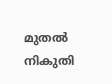മുതല്‍ നികുതി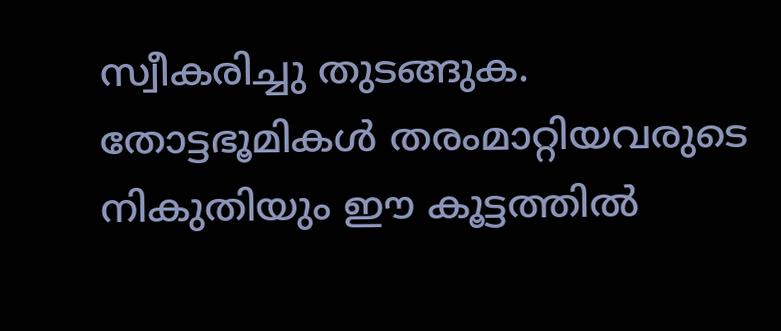സ്വീകരിച്ചു തുടങ്ങുക. തോട്ടഭൂമികള്‍ തരംമാറ്റിയവരുടെ നികുതിയും ഈ കൂട്ടത്തില്‍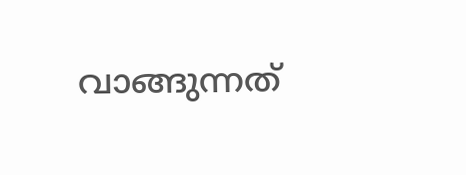വാങ്ങുന്നത്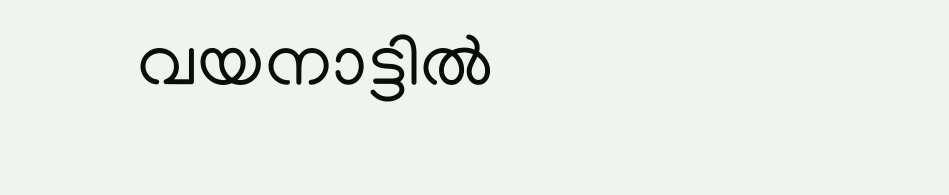വയനാട്ടില്‍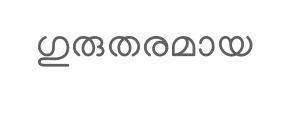ഗുരുതരമായ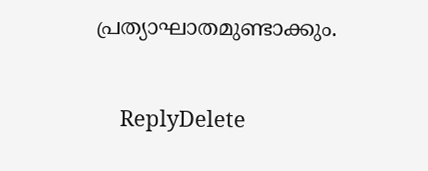പ്രത്യാഘാതമുണ്ടാക്കും.

    ReplyDelete